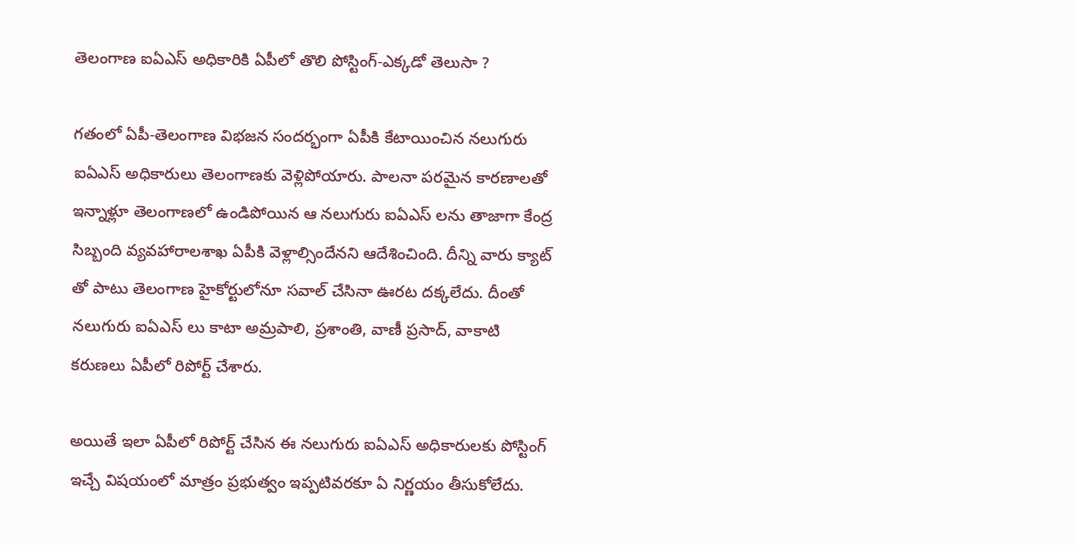తెలంగాణ ఐఏఎస్ అధికారికి ఏపీలో తొలి పోస్టింగ్-ఎక్కడో తెలుసా ?

గతంలో ఏపీ-తెలంగాణ విభజన సందర్భంగా ఏపీకి కేటాయించిన నలుగురు ఐఏఎస్ అధికారులు తెలంగాణకు వెళ్లిపోయారు. పాలనా పరమైన కారణాలతో ఇన్నాళ్లూ తెలంగాణలో ఉండిపోయిన ఆ నలుగురు ఐఏఎస్ లను తాజాగా కేంద్ర సిబ్బంది వ్యవహారాలశాఖ ఏపీకి వెళ్లాల్సిందేనని ఆదేశించింది. దీన్ని వారు క్యాట్ తో పాటు తెలంగాణ హైకోర్టులోనూ సవాల్ చేసినా ఊరట దక్కలేదు. దీంతో నలుగురు ఐఏఎస్ లు కాటా అమ్రపాలి, ప్రశాంతి, వాణీ ప్రసాద్, వాకాటి కరుణలు ఏపీలో రిపోర్ట్ చేశారు.

అయితే ఇలా ఏపీలో రిపోర్ట్ చేసిన ఈ నలుగురు ఐఏఎస్ అధికారులకు పోస్టింగ్ ఇచ్చే విషయంలో మాత్రం ప్రభుత్వం ఇప్పటివరకూ ఏ నిర్ణయం తీసుకోలేదు.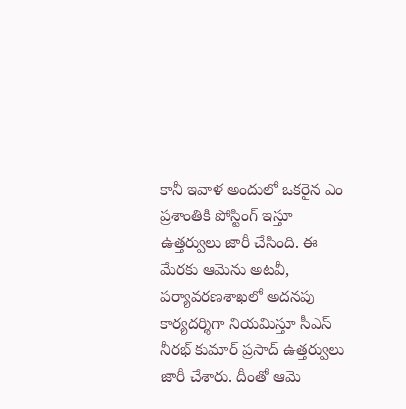కానీ ఇవాళ అందులో ఒకరైన ఎం ప్రశాంతికి పోస్టింగ్ ఇస్తూ ఉత్తర్వులు జారీ చేసింది. ఈ మేరకు ఆమెను అటవీ, పర్యావరణశాఖలో అదనపు కార్యదర్శిగా నియమిస్తూ సీఎస్ నీరభ్ కుమార్ ప్రసాద్ ఉత్తర్వులు జారీ చేశారు. దీంతో ఆమె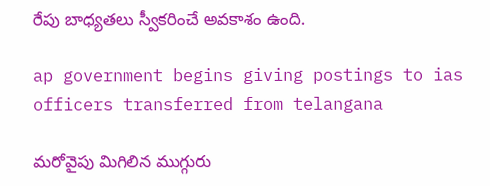రేపు బాధ్యతలు స్వీకరించే అవకాశం ఉంది.

ap government begins giving postings to ias officers transferred from telangana

మరోవైపు మిగిలిన ముగ్గురు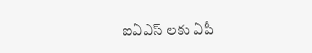ఐఏఎస్ లకు ఏపీ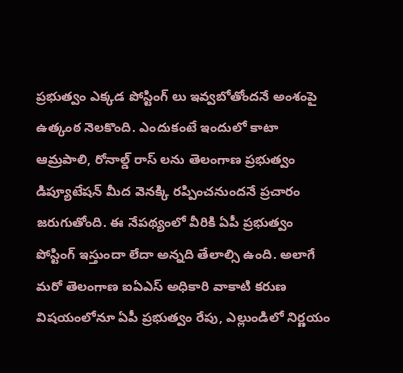ప్రభుత్వం ఎక్కడ పోస్టింగ్ లు ఇవ్వబోతోందనే అంశంపై ఉత్కంఠ నెలకొంది. ఎందుకంటే ఇందులో కాటా ఆమ్రపాలి, రోనాల్డ్ రాస్ లను తెలంగాణ ప్రభుత్వం డిప్యూటేషన్ మీద వెనక్కి రప్పించనుందనే ప్రచారం జరుగుతోంది. ఈ నేపథ్యంలో వీరికి ఏపీ ప్రభుత్వం పోస్టింగ్ ఇస్తుందా లేదా అన్నది తేలాల్సి ఉంది. అలాగే మరో తెలంగాణ ఐఏఎస్ అధికారి వాకాటి కరుణ విషయంలోనూ ఏపీ ప్రభుత్వం రేపు, ఎల్లుండిలో నిర్ణయం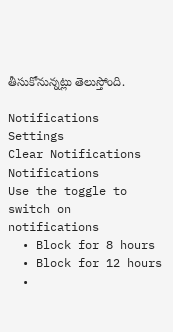తీసుకోనున్నట్లు తెలుస్తోంది.

Notifications
Settings
Clear Notifications
Notifications
Use the toggle to switch on notifications
  • Block for 8 hours
  • Block for 12 hours
  •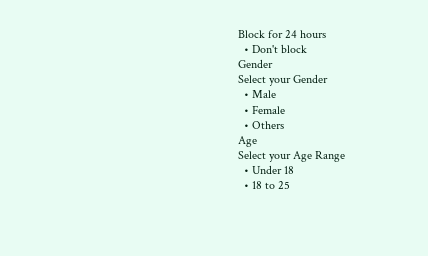Block for 24 hours
  • Don't block
Gender
Select your Gender
  • Male
  • Female
  • Others
Age
Select your Age Range
  • Under 18
  • 18 to 25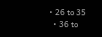• 26 to 35
  • 36 to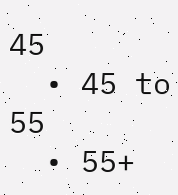45
  • 45 to 55
  • 55+